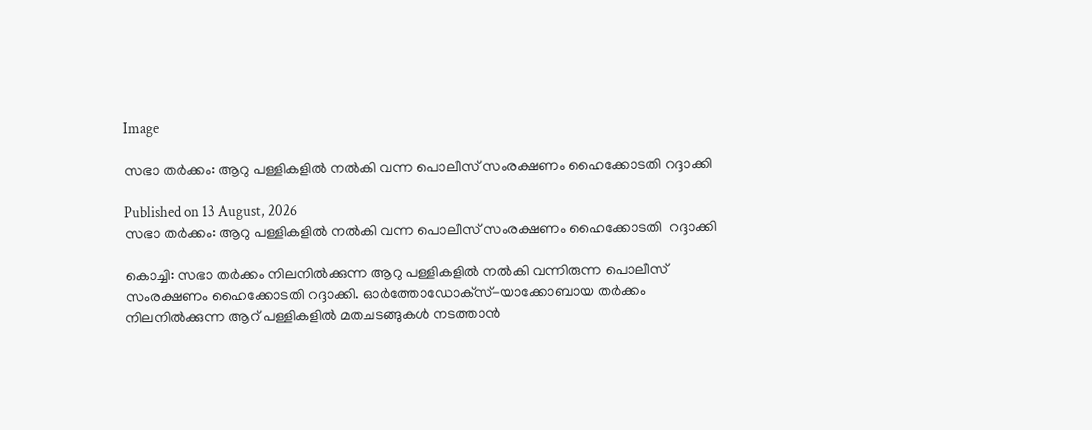Image

സഭാ തര്‍ക്കം: ആറു പള്ളികളില്‍ നല്‍കി വന്ന പൊലീസ് സംരക്ഷണം ഹൈക്കോടതി റദ്ദാക്കി

Published on 13 August, 2026
സഭാ തര്‍ക്കം: ആറു പള്ളികളില്‍ നല്‍കി വന്ന പൊലീസ് സംരക്ഷണം ഹൈക്കോടതി  റദ്ദാക്കി

കൊച്ചി: സഭാ തര്‍ക്കം നിലനില്‍ക്കുന്ന ആറു പള്ളികളില്‍ നല്‍കി വന്നിരുന്ന പൊലീസ് സംരക്ഷണം ഹൈക്കോടതി റദ്ദാക്കി. ഓര്‍ത്തോഡോക്‌സ്-യാക്കോബായ തര്‍ക്കം നിലനില്‍ക്കുന്ന ആറ് പള്ളികളില്‍ മതചടങ്ങുകള്‍ നടത്താന്‍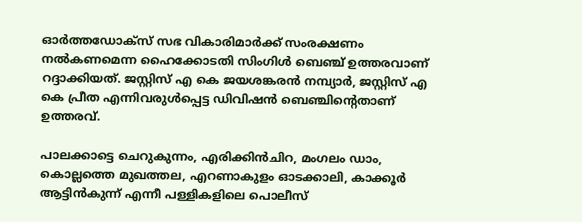ഓര്‍ത്തഡോക്‌സ് സഭ വികാരിമാര്‍ക്ക് സംരക്ഷണം നല്‍കണമെന്ന ഹൈക്കോടതി സിംഗിള്‍ ബെഞ്ച് ഉത്തരവാണ് റദ്ദാക്കിയത്. ജസ്റ്റിസ് എ കെ ജയശങ്കരന്‍ നമ്പ്യാര്‍, ജസ്റ്റിസ് എ കെ പ്രീത എന്നിവരുള്‍പ്പെട്ട ഡിവിഷന്‍ ബെഞ്ചിന്റെതാണ് ഉത്തരവ്.

പാലക്കാട്ടെ ചെറുകുന്നം, എരിക്കിന്‍ചിറ, മംഗലം ഡാം, കൊല്ലത്തെ മുഖത്തല, എറണാകുളം ഓടക്കാലി, കാക്കൂര്‍ ആട്ടിന്‍കുന്ന് എന്നീ പള്ളികളിലെ പൊലീസ്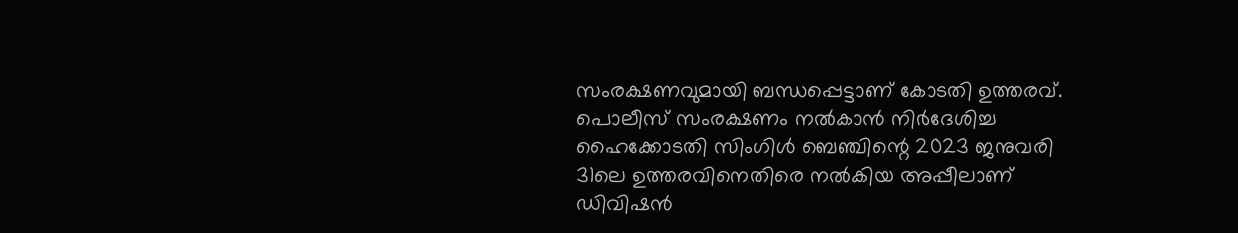സംരക്ഷണവുമായി ബന്ധപ്പെട്ടാണ് കോടതി ഉത്തരവ്. പൊലീസ് സംരക്ഷണം നല്‍കാന്‍ നിര്‍ദേശിച്ച ഹൈക്കോടതി സിംഗിള്‍ ബെഞ്ചിന്റെ 2023 ജനുവരി 31ലെ ഉത്തരവിനെതിരെ നല്‍കിയ അപ്പീലാണ് ഡിവിഷന്‍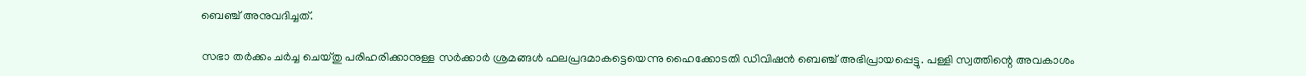ബെഞ്ച് അനുവദിച്ചത്.

സഭാ തര്‍ക്കം ചര്‍ച്ച ചെയ്തു പരിഹരിക്കാനുള്ള സര്‍ക്കാര്‍ ശ്രമങ്ങള്‍ ഫലപ്രദമാകട്ടെയെന്നു ഹൈക്കോടതി ഡിവിഷന്‍ ബെഞ്ച് അഭിപ്രായപ്പെട്ടു. പള്ളി സ്വത്തിന്റെ അവകാശം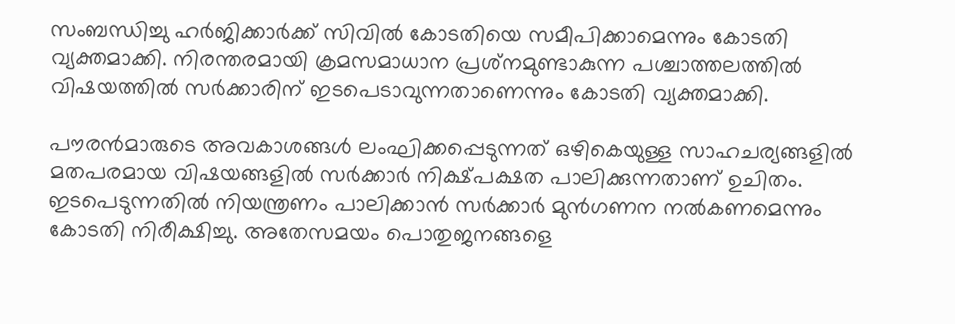സംബന്ധിച്ചു ഹര്‍ജിക്കാര്‍ക്ക് സിവില്‍ കോടതിയെ സമീപിക്കാമെന്നും കോടതി വ്യക്തമാക്കി. നിരന്തരമായി ക്രമസമാധാന പ്രശ്‌നമുണ്ടാകുന്ന പശ്ചാത്തലത്തില്‍ വിഷയത്തില്‍ സര്‍ക്കാരിന് ഇടപെടാവുന്നതാണെന്നും കോടതി വ്യക്തമാക്കി.

പൗരന്‍മാരുടെ അവകാശങ്ങള്‍ ലംഘിക്കപ്പെടുന്നത് ഒഴികെയുള്ള സാഹചര്യങ്ങളില്‍ മതപരമായ വിഷയങ്ങളില്‍ സര്‍ക്കാര്‍ നിക്ഷ്പക്ഷത പാലിക്കുന്നതാണ് ഉചിതം. ഇടപെടുന്നതില്‍ നിയന്ത്രണം പാലിക്കാന്‍ സര്‍ക്കാര്‍ മുന്‍ഗണന നല്‍കണമെന്നും കോടതി നിരീക്ഷിച്ചു. അതേസമയം പൊതുജനങ്ങളെ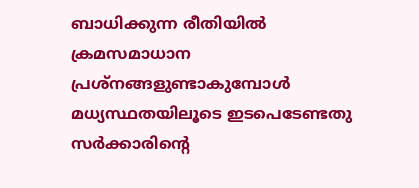ബാധിക്കുന്ന രീതിയില്‍ ക്രമസമാധാന പ്രശ്‌നങ്ങളുണ്ടാകുമ്പോള്‍ മധ്യസ്ഥതയിലൂടെ ഇടപെടേണ്ടതു സര്‍ക്കാരിന്റെ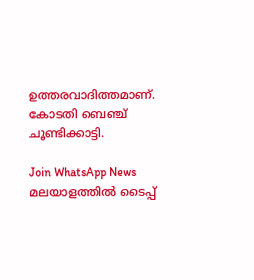ഉത്തരവാദിത്തമാണ്. കോടതി ബെഞ്ച് ചൂണ്ടിക്കാട്ടി.

Join WhatsApp News
മലയാളത്തില്‍ ടൈപ്പ്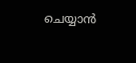ചെയ്യാന്‍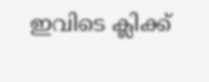ഇവിടെ ക്ലിക്ക്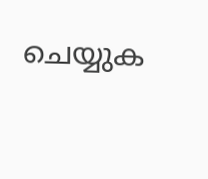ചെയ്യുക